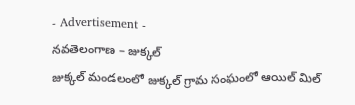- Advertisement -
నవతెలంగాణ – జుక్కల్
జుక్కల్ మండలంలో జుక్కల్ గ్రామ సంఘంలో ఆయిల్ మిల్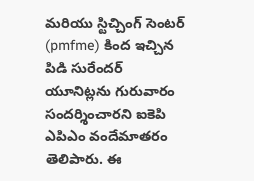మరియు స్టిచ్చింగ్ సెంటర్ (pmfme) కింద ఇచ్చిన పిడి సురేందర్ యూనిట్లను గురువారం సందర్శించారని ఐకెపి ఎపిఎం వందేమాతరం తెలిపారు. ఈ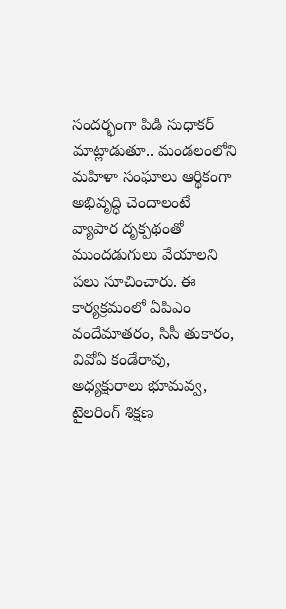సందర్భంగా పిడి సుధాకర్ మాట్లాడుతూ.. మండలంలోని మహిళా సంఘాలు ఆర్థికంగా అభివృద్ధి చెందాలంటే వ్యాపార దృక్పథంతో ముందడుగులు వేయాలని పలు సూచించారు. ఈ కార్యక్రమంలో ఏపిఎం వందేమాతరం, సిసీ తుకారం, వివోఏ కండేరావు, అధ్యక్షురాలు భూమవ్వ, టైలరింగ్ శిక్షణ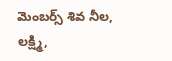మెంబర్స్ శివ నీల, లక్ష్మి,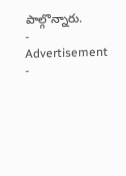పాల్గొన్నారు.
- Advertisement -